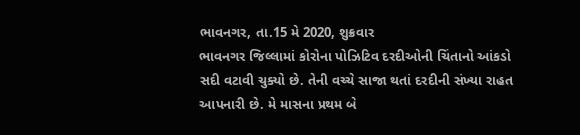ભાવનગર, તા.15 મે 2020, શુક્રવાર
ભાવનગર જિલ્લામાં કોરોના પોઝિટિવ દરદીઓની ચિંતાનો આંકડો સદી વટાવી ચુક્યો છે. તેની વચ્ચે સાજા થતાં દરદીની સંખ્યા રાહત આપનારી છે. મે માસના પ્રથમ બે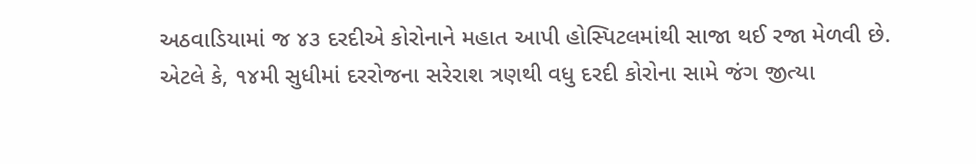અઠવાડિયામાં જ ૪૩ દરદીએ કોરોનાને મહાત આપી હોસ્પિટલમાંથી સાજા થઈ રજા મેળવી છે. એટલે કે, ૧૪મી સુધીમાં દરરોજના સરેરાશ ત્રણથી વધુ દરદી કોરોના સામે જંગ જીત્યા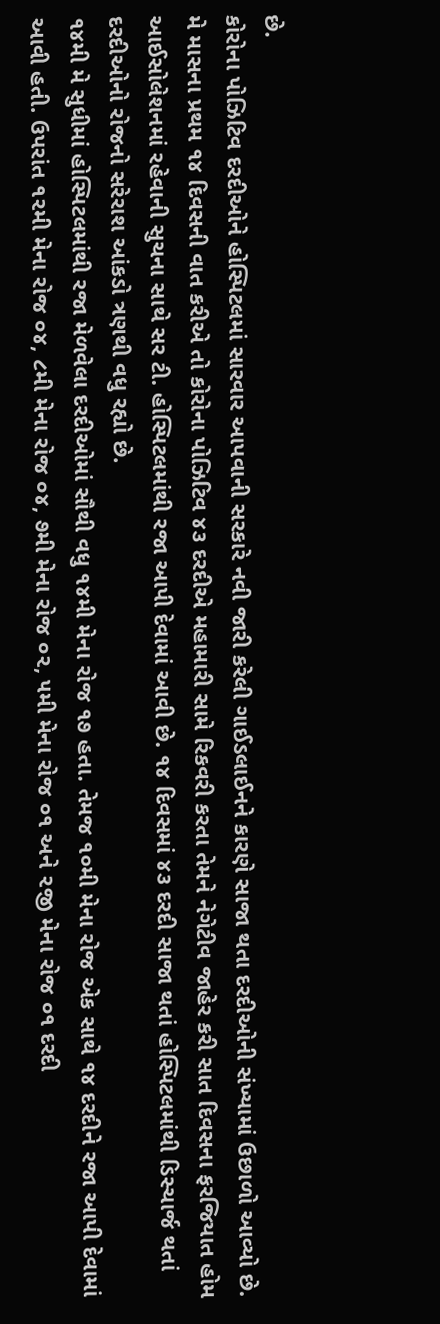છે.
કોરોના પોઝિટિવ દરદીઓને હોસ્પિટલમાં સારવાર આપવાની સરકારે નવી જારી કરેલી ગાઈડલાઈનને કારણે સાજા થતા દરદીઓની સંખ્યામાં ઉછાળો આવ્યો છે. મે માસના પ્રથમ ૧૪ દિવસની વાત કરીએ તો કોરોના પોઝિટિવ ૪૩ દરદીએ મહામારી સામે રિકવરી કરતા તેમને નેગેટીવ જાહેર કરી સાત દિવસના ફરજિયાત હોમ આઈસોલેશનમાં રહેવાની સુચના સાથે સર ટી. હોસ્પિટલમાંથી રજા આપી દેવામાં આવી છે. ૧૪ દિવસમાં ૪૩ દરદી સાજા થતાં હોસ્પિટલમાંથી ડિસ્ચાર્જ થતાં દરદીઓનો રોજનો સરેરાશ આંકડો ત્રણથી વધુ રહ્યો છે.
૧૪મી મે સુધીમાં હોસ્પિટલમાંથી રજા મેળવેલા દરદીઓમાં સૌથી વધુ ૧૪મી મેના રોજ ૧૭ હતા. તેમજ ૧૦મી મેના રોજ એક સાથે ૧૪ દરદીને રજા આપી દેવામાં આવી હતી. ઉપરાંત ૧૨મી મેના રોજ ૦૪, ૮મી મેના રોજ ૦૪, ૭મી મેના રોજ ૦૨, ૫મી મેના રોજ ૦૧ અને ૨જી મેના રોજ ૦૧ દરદી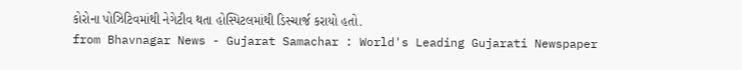કોરોના પોઝિટિવમાંથી નેગેટીવ થતા હોસ્પિટલમાંથી ડિસ્ચાર્જ કરાયો હતો.
from Bhavnagar News - Gujarat Samachar : World's Leading Gujarati Newspaper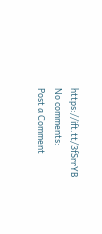https://ift.tt/3fSrrYB
No comments:
Post a Comment